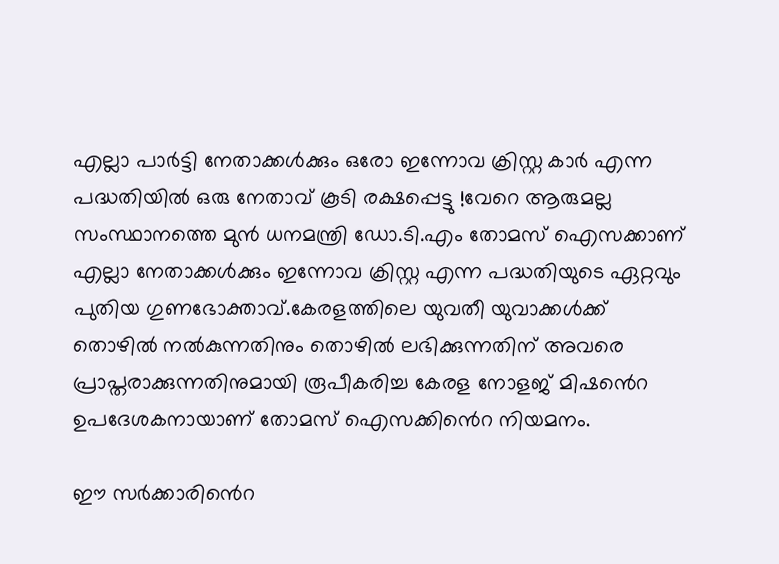എല്ലാ പാർട്ടി നേതാക്കള്‍ക്കും ഒരോ ഇന്നോവ ക്രിസ്റ്റ കാ‍ർ എന്ന പദ്ധതിയില്‍ ഒരു നേതാവ് കൂടി രക്ഷപ്പെട്ടു !വേറെ ആരുമല്ല സംസ്ഥാനത്തെ മുൻ ധനമന്ത്രി ഡോ.ടി.എം തോമസ് ഐസക്കാണ് എല്ലാ നേതാക്കള്‍ക്കും ഇന്നോവ ക്രിസ്റ്റ എന്ന പദ്ധതിയുടെ ഏറ്റവും പുതിയ ഗുണഭോക്താവ്.കേരളത്തിലെ യുവതീ യുവാക്കള്‍ക്ക് തൊഴില്‍ നല്‍കുന്നതിനും തൊഴില്‍ ലഭിക്കുന്നതിന് അവരെ പ്രാപ്തരാക്കുന്നതിനുമായി രൂപീകരിച്ച കേരള നോളജ് മിഷൻെറ ഉപദേശകനായാണ് തോമസ് ഐസക്കിൻെറ നിയമനം.

ഈ സ‍ർക്കാരിൻെറ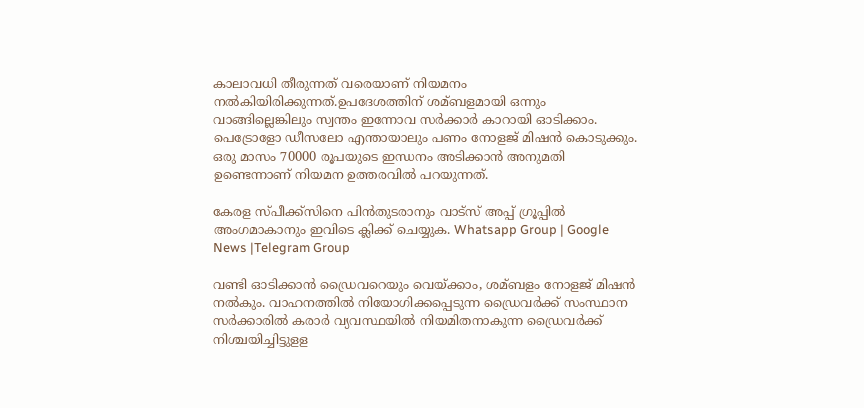കാലാവധി തീരുന്നത് വരെയാണ് നിയമനം നല്‍കിയിരിക്കുന്നത്.ഉപദേശത്തിന് ശമ്ബളമായി ഒന്നും വാങ്ങില്ലെങ്കിലും സ്വന്തം ഇന്നോവ സ‍ർക്കാർ കാറായി ഓടിക്കാം. പെട്രോളോ ഡീസലോ എന്തായാലും പണം നോളജ് മിഷൻ കൊടുക്കും. ഒരു മാസം 70000 രൂപയുടെ ഇന്ധനം അടിക്കാൻ അനുമതി ഉണ്ടെന്നാണ് നിയമന ഉത്തരവില്‍ പറയുന്നത്.

കേരള സ്പീക്ക്സിനെ പിൻതുടരാനും വാട്സ് അപ്പ് ഗ്രൂപ്പിൽ അംഗമാകാനും ഇവിടെ ക്ലിക്ക് ചെയ്യുക. Whatsapp Group | Google News |Telegram Group

വണ്ടി ഓടിക്കാൻ ഡ്രൈവറെയും വെയ്ക്കാം, ശമ്ബളം നോളജ് മിഷൻ നല്‍കും. വാഹനത്തില്‍ നിയോഗിക്കപ്പെടുന്ന ഡ്രൈവർക്ക് സംസ്ഥാന സർ‍ക്കാരില്‍ കരാർ വ്യവസ്ഥയില്‍ നിയമിതനാകുന്ന ‍‍‍‍ഡ്രൈവർക്ക് നിശ്ചയിച്ചിട്ടുളള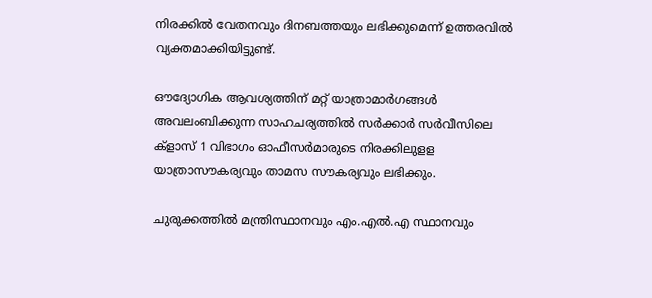നിരക്കില്‍ വേതനവും ദിനബത്തയും ലഭിക്കുമെന്ന് ഉത്തരവില്‍ വ്യക്തമാക്കിയിട്ടുണ്ട്.

ഔദ്യോഗിക ആവശ്യത്തിന് മറ്റ് യാത്രാമാ‍ർഗങ്ങള്‍ അവലംബിക്കുന്ന സാഹചര്യത്തില്‍ സ‍ർക്കാർ സർവീസിലെ ക്ളാസ് 1 വിഭാഗം ഓഫീസർമാരുടെ നിരക്കിലുളള യാത്രാസൗകര്യവും താമസ സൗകര്യവും ലഭിക്കും.

ചുരുക്കത്തില്‍ മന്ത്രിസ്ഥാനവും എം.എല്‍.എ സ്ഥാനവും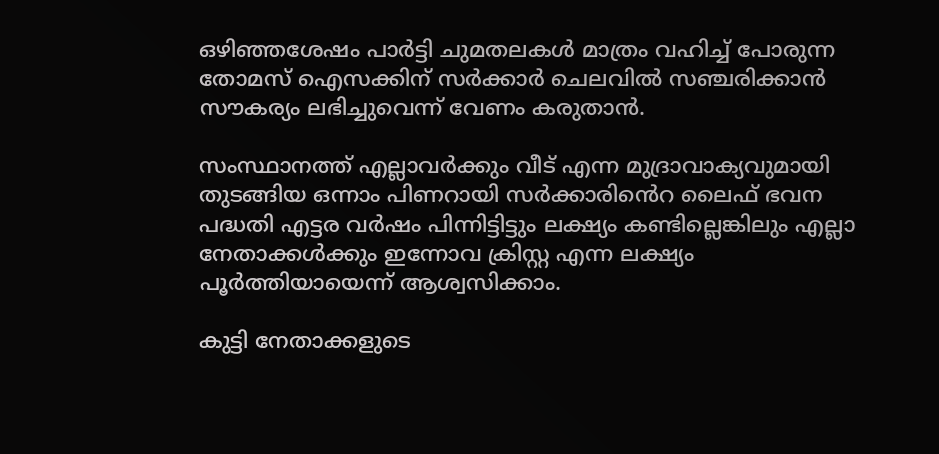ഒഴിഞ്ഞശേഷം പാർട്ടി ചുമതലകള്‍ മാത്രം വഹിച്ച്‌ പോരുന്ന തോമസ് ഐസക്കിന് സ‍ർക്കാർ‍ ചെലവില്‍ സഞ്ചരിക്കാൻ സൗകര്യം ലഭിച്ചുവെന്ന് വേണം കരുതാൻ.

സംസ്ഥാനത്ത് എല്ലാവ‍ർക്കും വീട് എന്ന മുദ്രാവാക്യവുമായി തുടങ്ങിയ ഒന്നാം പിണറായി സ‍ർക്കാരിൻെറ ലൈഫ് ഭവന പദ്ധതി എട്ടര വ‍ർഷം പിന്നിട്ടിട്ടും ലക്ഷ്യം കണ്ടില്ലെങ്കിലും എല്ലാ നേതാക്കള്‍ക്കും ഇന്നോവ ക്രിസ്റ്റ എന്ന ലക്ഷ്യം പൂർ‍ത്തിയായെന്ന് ആശ്വസിക്കാം.

കുട്ടി നേതാക്കളുടെ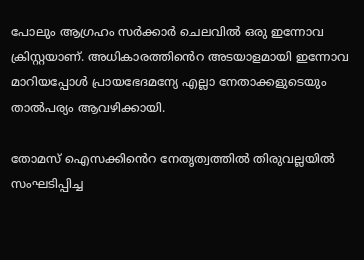പോലും ആഗ്രഹം സ‍ർക്കാർ ചെലവില്‍ ഒരു ഇന്നോവ ക്രിസ്റ്റയാണ്. അധികാരത്തിൻെറ അടയാളമായി ഇന്നോവ മാറിയപ്പോള്‍ പ്രായഭേദമന്യേ എല്ലാ നേതാക്കളുടെയും താല്‍പര്യം ആവഴിക്കായി.

തോമസ് ഐസക്കിൻെറ നേതൃത്വത്തില്‍ തിരുവല്ലയില്‍ സംഘടിപ്പിച്ച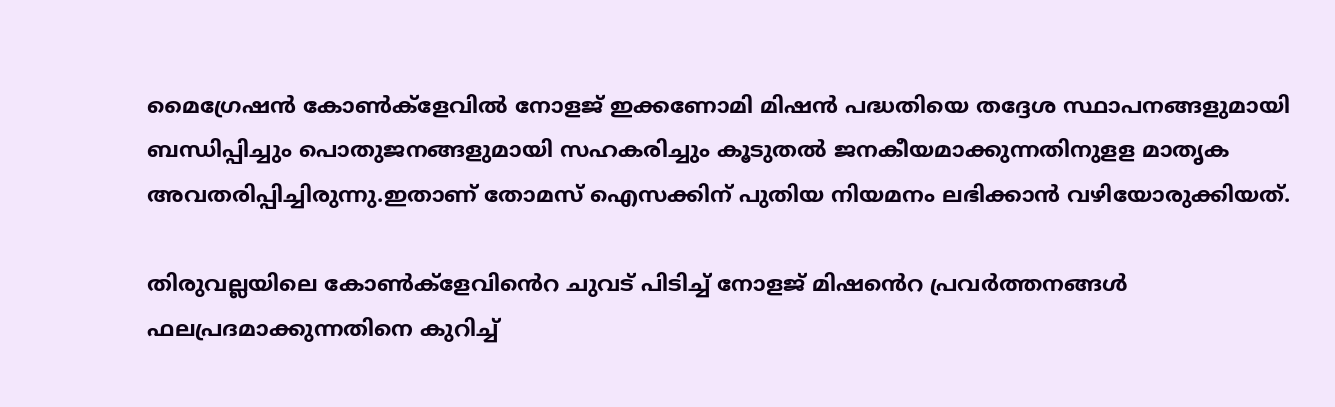മൈഗ്രേഷൻ കോണ്‍ക്ളേവില്‍ നോളജ് ഇക്കണോമി മിഷൻ പദ്ധതിയെ തദ്ദേശ സ്ഥാപനങ്ങളുമായി ബന്ധിപ്പിച്ചും പൊതുജനങ്ങളുമായി സഹകരിച്ചും കൂടുതല്‍ ജനകീയമാക്കുന്നതിനുളള മാതൃക അവതരിപ്പിച്ചിരുന്നു.ഇതാണ് തോമസ് ഐസക്കിന് പുതിയ നിയമനം ലഭിക്കാൻ വഴിയോരുക്കിയത്.

തിരുവല്ലയിലെ കോണ്‍ക്ളേവിൻെറ ചുവട് പിടിച്ച്‌ നോളജ് മിഷൻെറ പ്രവർത്തനങ്ങള്‍ ഫലപ്രദമാക്കുന്നതിനെ കുറിച്ച്‌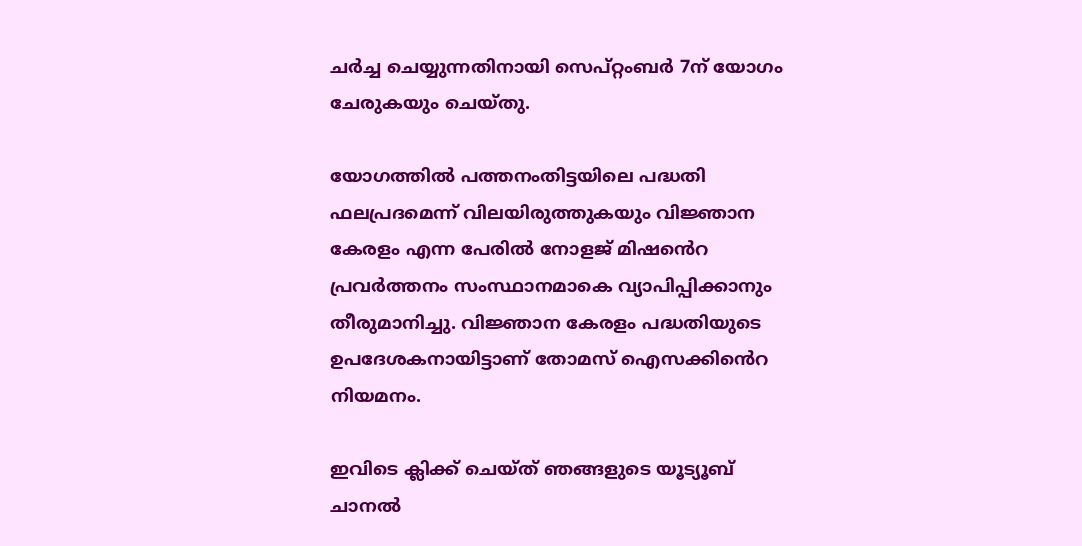ചർച്ച ചെയ്യുന്നതിനായി സെപ്റ്റംബർ 7ന് യോഗം ചേരുകയും ചെയ്തു.

യോഗത്തില്‍ പത്തനംതിട്ടയിലെ പദ്ധതി ഫലപ്രദമെന്ന് വിലയിരുത്തുകയും വിജ്ഞാന കേരളം എന്ന പേരില്‍ നോളജ് മിഷൻെറ പ്രവർത്തനം സംസ്ഥാനമാകെ വ്യാപിപ്പിക്കാനും തീരുമാനിച്ചു. വിജ്ഞാന കേരളം പദ്ധതിയുടെ ഉപദേശകനായിട്ടാണ് തോമസ് ഐസക്കിൻെറ നിയമനം.

ഇവിടെ ക്ലിക്ക് ചെയ്ത് ഞങ്ങളുടെ യൂട്യൂബ് ചാനൽ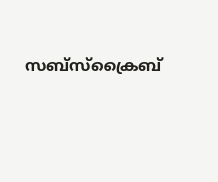സബ്സ്ക്രൈബ്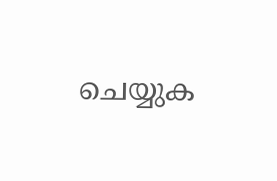ചെയ്യുക